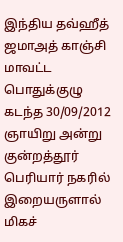இந்திய தவ்ஹீத் ஜமாஅத் காஞ்சி மாவட்ட பொதுக்குழு கடந்த 30/09/2012 ஞாயிறு அன்று குன்றத்தூர் பெரியார் நகரில் இறையருளால் மிகச்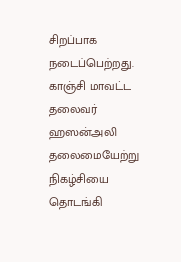சிறப்பாக நடைப்பெற்றது.
காஞ்சி மாவட்ட தலைவர் ஹஸன்அலி தலைமையேற்று நிகழ்சியை தொடங்கி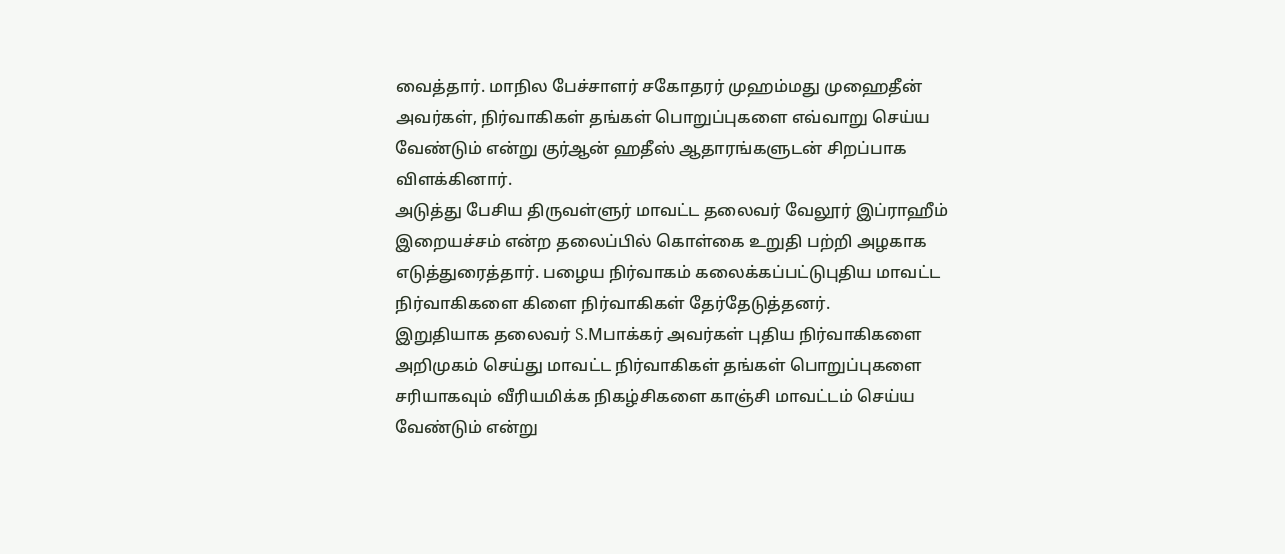வைத்தார். மாநில பேச்சாளர் சகோதரர் முஹம்மது முஹைதீன் அவர்கள், நிர்வாகிகள் தங்கள் பொறுப்புகளை எவ்வாறு செய்ய வேண்டும் என்று குர்ஆன் ஹதீஸ் ஆதாரங்களுடன் சிறப்பாக விளக்கினார்.
அடுத்து பேசிய திருவள்ளுர் மாவட்ட தலைவர் வேலூர் இப்ராஹீம் இறையச்சம் என்ற தலைப்பில் கொள்கை உறுதி பற்றி அழகாக எடுத்துரைத்தார். பழைய நிர்வாகம் கலைக்கப்பட்டுபுதிய மாவட்ட நிர்வாகிகளை கிளை நிர்வாகிகள் தேர்தேடுத்தனர்.
இறுதியாக தலைவர் S.Mபாக்கர் அவர்கள் புதிய நிர்வாகிகளை அறிமுகம் செய்து மாவட்ட நிர்வாகிகள் தங்கள் பொறுப்புகளை சரியாகவும் வீரியமிக்க நிகழ்சிகளை காஞ்சி மாவட்டம் செய்ய வேண்டும் என்று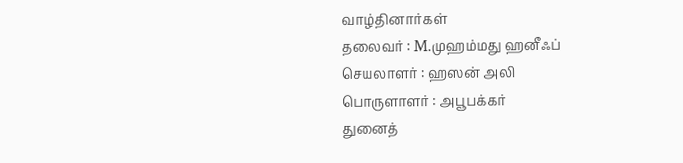வாழ்தினார்கள்
தலைவர் : M.முஹம்மது ஹனீஃப்
செயலாளர் : ஹஸன் அலி
பொருளாளர் : அபூபக்கர்
துனைத்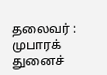தலைவர் : முபாரக்
துனைச்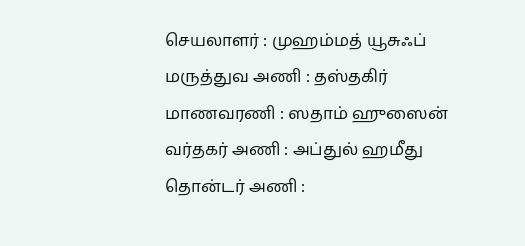செயலாளர் : முஹம்மத் யூசுஃப்
மருத்துவ அணி : தஸ்தகிர்
மாணவரணி : ஸதாம் ஹுஸைன்
வர்தகர் அணி : அப்துல் ஹமீது
தொன்டர் அணி :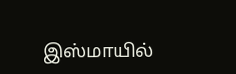இஸ்மாயில்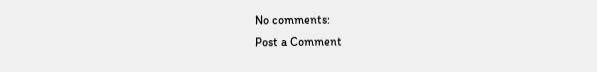No comments:
Post a Comment